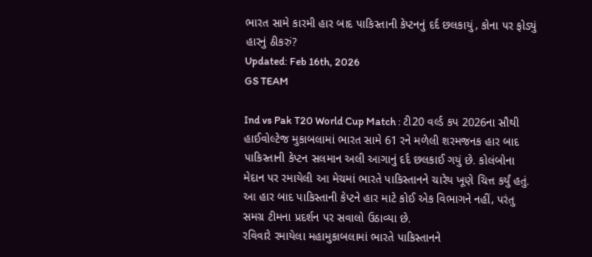ભારત સામે કારમી હાર બાદ પાકિસ્તાની કેપ્ટનનું દર્દ છલકાયું, કોના પર ફોડ્યું હારનું ઠીકરું?
Updated: Feb 16th, 2026
GS TEAM

Ind vs Pak T20 World Cup Match : ટી20 વર્લ્ડ કપ 2026ના સૌથી હાઈવોલ્ટેજ મુકાબલામાં ભારત સામે 61 રને મળેલી શરમજનક હાર બાદ પાકિસ્તાની કેપ્ટન સલમાન અલી આગાનું દર્દ છલકાઈ ગયું છે. કોલંબોના મેદાન પર રમાયેલી આ મેચમાં ભારતે પાકિસ્તાનને ચારેય ખૂણે ચિત્ત કર્યું હતું. આ હાર બાદ પાકિસ્તાની કેપ્ટને હાર માટે કોઈ એક વિભાગને નહીં, પરંતુ સમગ્ર ટીમના પ્રદર્શન પર સવાલો ઉઠાવ્યા છે.
રવિવારે રમાયેલા મહામુકાબલામાં ભારતે પાકિસ્તાનને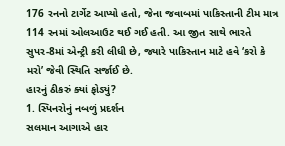176 રનનો ટાર્ગેટ આપ્યો હતો, જેના જવાબમાં પાકિસ્તાની ટીમ માત્ર 114 રનમાં ઓલઆઉટ થઈ ગઈ હતી. આ જીત સાથે ભારતે સુપર-8માં એન્ટ્રી કરી લીધી છે, જ્યારે પાકિસ્તાન માટે હવે ‘કરો કે મરો’ જેવી સ્થિતિ સર્જાઈ છે.
હારનું ઠીકરું ક્યાં ફોડ્યું?
1. સ્પિનરોનું નબળું પ્રદર્શન
સલમાન આગાએ હાર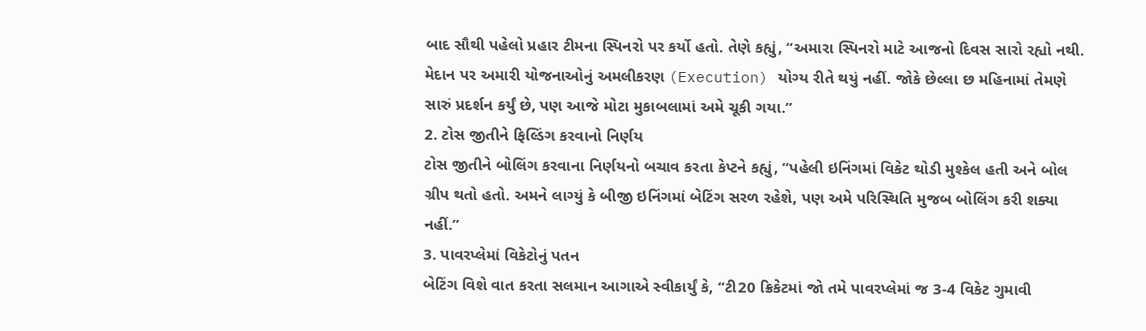બાદ સૌથી પહેલો પ્રહાર ટીમના સ્પિનરો પર કર્યો હતો. તેણે કહ્યું, “અમારા સ્પિનરો માટે આજનો દિવસ સારો રહ્યો નથી. મેદાન પર અમારી યોજનાઓનું અમલીકરણ (Execution) યોગ્ય રીતે થયું નહીં. જોકે છેલ્લા છ મહિનામાં તેમણે સારું પ્રદર્શન કર્યું છે, પણ આજે મોટા મુકાબલામાં અમે ચૂકી ગયા.”
2. ટોસ જીતીને ફિલ્ડિંગ કરવાનો નિર્ણય
ટોસ જીતીને બોલિંગ કરવાના નિર્ણયનો બચાવ કરતા કેપ્ટને કહ્યું, “પહેલી ઇનિંગમાં વિકેટ થોડી મુશ્કેલ હતી અને બોલ ગ્રીપ થતો હતો. અમને લાગ્યું કે બીજી ઇનિંગમાં બેટિંગ સરળ રહેશે, પણ અમે પરિસ્થિતિ મુજબ બોલિંગ કરી શક્યા નહીં.”
3. પાવરપ્લેમાં વિકેટોનું પતન
બેટિંગ વિશે વાત કરતા સલમાન આગાએ સ્વીકાર્યું કે, “ટી20 ક્રિકેટમાં જો તમે પાવરપ્લેમાં જ 3-4 વિકેટ ગુમાવી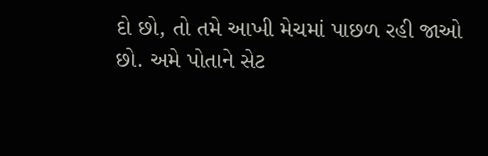દો છો, તો તમે આખી મેચમાં પાછળ રહી જાઓ છો. અમે પોતાને સેટ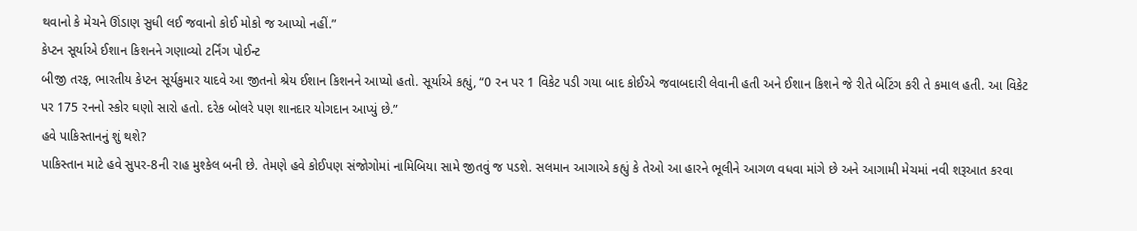થવાનો કે મેચને ઊંડાણ સુધી લઈ જવાનો કોઈ મોકો જ આપ્યો નહીં.”
કેપ્ટન સૂર્યાએ ઈશાન કિશનને ગણાવ્યો ટર્નિંગ પોઈન્ટ
બીજી તરફ, ભારતીય કેપ્ટન સૂર્યકુમાર યાદવે આ જીતનો શ્રેય ઈશાન કિશનને આપ્યો હતો. સૂર્યાએ કહ્યું, “0 રન પર 1 વિકેટ પડી ગયા બાદ કોઈએ જવાબદારી લેવાની હતી અને ઈશાન કિશને જે રીતે બેટિંગ કરી તે કમાલ હતી. આ વિકેટ પર 175 રનનો સ્કોર ઘણો સારો હતો. દરેક બોલરે પણ શાનદાર યોગદાન આપ્યું છે.”
હવે પાકિસ્તાનનું શું થશે?
પાકિસ્તાન માટે હવે સુપર-8ની રાહ મુશ્કેલ બની છે. તેમણે હવે કોઈપણ સંજોગોમાં નામિબિયા સામે જીતવું જ પડશે. સલમાન આગાએ કહ્યું કે તેઓ આ હારને ભૂલીને આગળ વધવા માંગે છે અને આગામી મેચમાં નવી શરૂઆત કરવા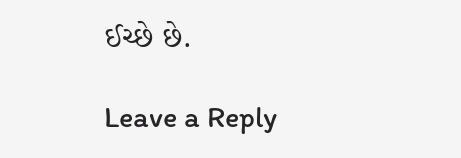ઈચ્છે છે.

Leave a Reply